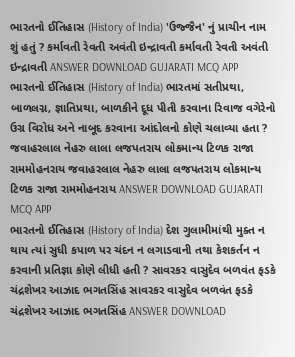ભારતનો ઈતિહાસ (History of India) 'ઉજ્જૈન' નું પ્રાચીન નામ શું હતું ? કર્માવતી રેવતી અવંતી ઇન્દ્રાવતી કર્માવતી રેવતી અવંતી ઇન્દ્રાવતી ANSWER DOWNLOAD GUJARATI MCQ APP
ભારતનો ઈતિહાસ (History of India) ભારતમાં સતીપ્રથા, બાળલગ્ન, જ્ઞાતિપ્રથા, બાળકીને દૂધ પીતી કરવાના રિવાજ વગેરેનો ઉગ્ર વિરોધ અને નાબૂદ કરવાના આંદોલનો કોણે ચલાવ્યા હતા ? જવાહરલાલ નેહરુ લાલા લજપતરાય લોકમાન્ય ટિળક રાજા રામમોહનરાય જવાહરલાલ નેહરુ લાલા લજપતરાય લોકમાન્ય ટિળક રાજા રામમોહનરાય ANSWER DOWNLOAD GUJARATI MCQ APP
ભારતનો ઈતિહાસ (History of India) દેશ ગુલામીમાંથી મુક્ત ન થાય ત્યાં સુધી કપાળ પર ચંદન ન લગાડવાની તથા કેશકર્તન ન કરવાની પ્રતિજ્ઞા કોણે લીધી હતી ? સાવરકર વાસુદેવ બળવંત ફડકે ચંદ્રશેખર આઝાદ ભગતસિંહ સાવરકર વાસુદેવ બળવંત ફડકે ચંદ્રશેખર આઝાદ ભગતસિંહ ANSWER DOWNLOAD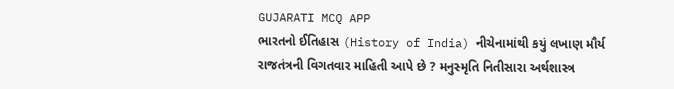GUJARATI MCQ APP
ભારતનો ઈતિહાસ (History of India) નીચેનામાંથી કયું લખાણ મૌર્ય રાજતંત્રની વિગતવાર માહિતી આપે છે ? મનુસ્મૃતિ નિતીસારા અર્થશાસ્ત્ર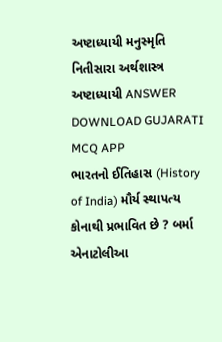અષ્ટાધ્યાયી મનુસ્મૃતિ નિતીસારા અર્થશાસ્ત્ર અષ્ટાધ્યાયી ANSWER DOWNLOAD GUJARATI MCQ APP
ભારતનો ઈતિહાસ (History of India) મૌર્ય સ્થાપત્ય કોનાથી પ્રભાવિત છે ? બર્મા એનાટોલીઆ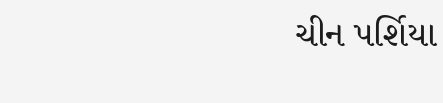ચીન પર્શિયા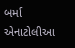બર્મા એનાટોલીઆ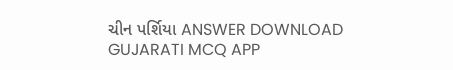ચીન પર્શિયા ANSWER DOWNLOAD GUJARATI MCQ APP